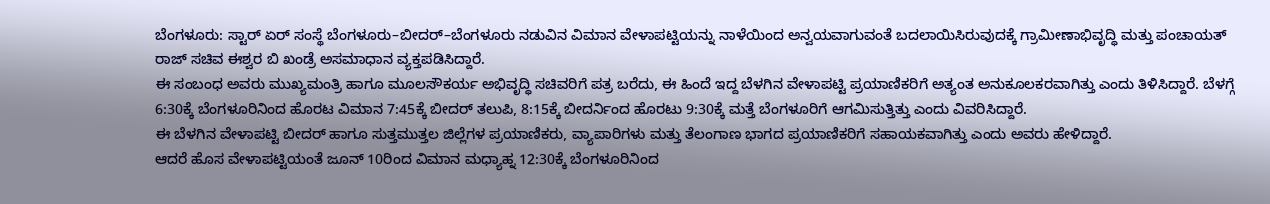ಬೆಂಗಳೂರು: ಸ್ಟಾರ್ ಏರ್ ಸಂಸ್ಥೆ ಬೆಂಗಳೂರು–ಬೀದರ್–ಬೆಂಗಳೂರು ನಡುವಿನ ವಿಮಾನ ವೇಳಾಪಟ್ಟಿಯನ್ನು ನಾಳೆಯಿಂದ ಅನ್ವಯವಾಗುವಂತೆ ಬದಲಾಯಿಸಿರುವುದಕ್ಕೆ ಗ್ರಾಮೀಣಾಭಿವೃದ್ಧಿ ಮತ್ತು ಪಂಚಾಯತ್ ರಾಜ್ ಸಚಿವ ಈಶ್ವರ ಬಿ ಖಂಡ್ರೆ ಅಸಮಾಧಾನ ವ್ಯಕ್ತಪಡಿಸಿದ್ದಾರೆ.
ಈ ಸಂಬಂಧ ಅವರು ಮುಖ್ಯಮಂತ್ರಿ ಹಾಗೂ ಮೂಲಸೌಕರ್ಯ ಅಭಿವೃದ್ಧಿ ಸಚಿವರಿಗೆ ಪತ್ರ ಬರೆದು, ಈ ಹಿಂದೆ ಇದ್ದ ಬೆಳಗಿನ ವೇಳಾಪಟ್ಟಿ ಪ್ರಯಾಣಿಕರಿಗೆ ಅತ್ಯಂತ ಅನುಕೂಲಕರವಾಗಿತ್ತು ಎಂದು ತಿಳಿಸಿದ್ದಾರೆ. ಬೆಳಗ್ಗೆ 6:30ಕ್ಕೆ ಬೆಂಗಳೂರಿನಿಂದ ಹೊರಟ ವಿಮಾನ 7:45ಕ್ಕೆ ಬೀದರ್ ತಲುಪಿ, 8:15ಕ್ಕೆ ಬೀದರ್ನಿಂದ ಹೊರಟು 9:30ಕ್ಕೆ ಮತ್ತೆ ಬೆಂಗಳೂರಿಗೆ ಆಗಮಿಸುತ್ತಿತ್ತು ಎಂದು ವಿವರಿಸಿದ್ದಾರೆ.
ಈ ಬೆಳಗಿನ ವೇಳಾಪಟ್ಟಿ ಬೀದರ್ ಹಾಗೂ ಸುತ್ತಮುತ್ತಲ ಜಿಲ್ಲೆಗಳ ಪ್ರಯಾಣಿಕರು, ವ್ಯಾಪಾರಿಗಳು ಮತ್ತು ತೆಲಂಗಾಣ ಭಾಗದ ಪ್ರಯಾಣಿಕರಿಗೆ ಸಹಾಯಕವಾಗಿತ್ತು ಎಂದು ಅವರು ಹೇಳಿದ್ದಾರೆ.
ಆದರೆ ಹೊಸ ವೇಳಾಪಟ್ಟಿಯಂತೆ ಜೂನ್ 10ರಿಂದ ವಿಮಾನ ಮಧ್ಯಾಹ್ನ 12:30ಕ್ಕೆ ಬೆಂಗಳೂರಿನಿಂದ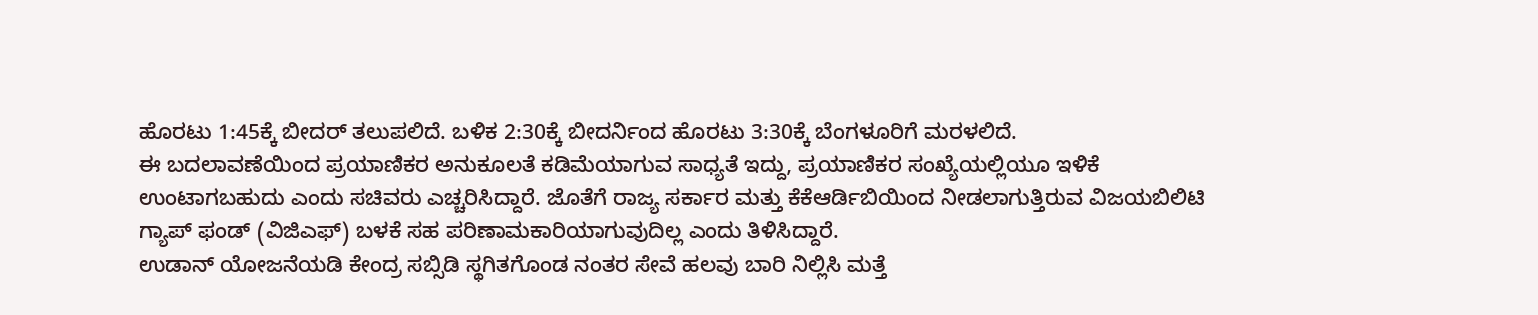ಹೊರಟು 1:45ಕ್ಕೆ ಬೀದರ್ ತಲುಪಲಿದೆ. ಬಳಿಕ 2:30ಕ್ಕೆ ಬೀದರ್ನಿಂದ ಹೊರಟು 3:30ಕ್ಕೆ ಬೆಂಗಳೂರಿಗೆ ಮರಳಲಿದೆ.
ಈ ಬದಲಾವಣೆಯಿಂದ ಪ್ರಯಾಣಿಕರ ಅನುಕೂಲತೆ ಕಡಿಮೆಯಾಗುವ ಸಾಧ್ಯತೆ ಇದ್ದು, ಪ್ರಯಾಣಿಕರ ಸಂಖ್ಯೆಯಲ್ಲಿಯೂ ಇಳಿಕೆ ಉಂಟಾಗಬಹುದು ಎಂದು ಸಚಿವರು ಎಚ್ಚರಿಸಿದ್ದಾರೆ. ಜೊತೆಗೆ ರಾಜ್ಯ ಸರ್ಕಾರ ಮತ್ತು ಕೆಕೆಆರ್ಡಿಬಿಯಿಂದ ನೀಡಲಾಗುತ್ತಿರುವ ವಿಜಯಬಿಲಿಟಿ ಗ್ಯಾಪ್ ಫಂಡ್ (ವಿಜಿಎಫ್) ಬಳಕೆ ಸಹ ಪರಿಣಾಮಕಾರಿಯಾಗುವುದಿಲ್ಲ ಎಂದು ತಿಳಿಸಿದ್ದಾರೆ.
ಉಡಾನ್ ಯೋಜನೆಯಡಿ ಕೇಂದ್ರ ಸಬ್ಸಿಡಿ ಸ್ಥಗಿತಗೊಂಡ ನಂತರ ಸೇವೆ ಹಲವು ಬಾರಿ ನಿಲ್ಲಿಸಿ ಮತ್ತೆ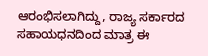ಆರಂಭಿಸಲಾಗಿದ್ದು, ರಾಜ್ಯ ಸರ್ಕಾರದ ಸಹಾಯಧನದಿಂದ ಮಾತ್ರ ಈ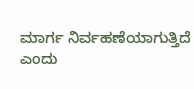ಮಾರ್ಗ ನಿರ್ವಹಣೆಯಾಗುತ್ತಿದೆ ಎಂದು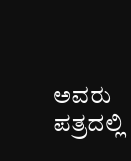ಅವರು ಪತ್ರದಲ್ಲಿ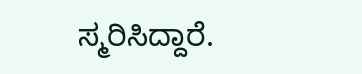ಸ್ಮರಿಸಿದ್ದಾರೆ.